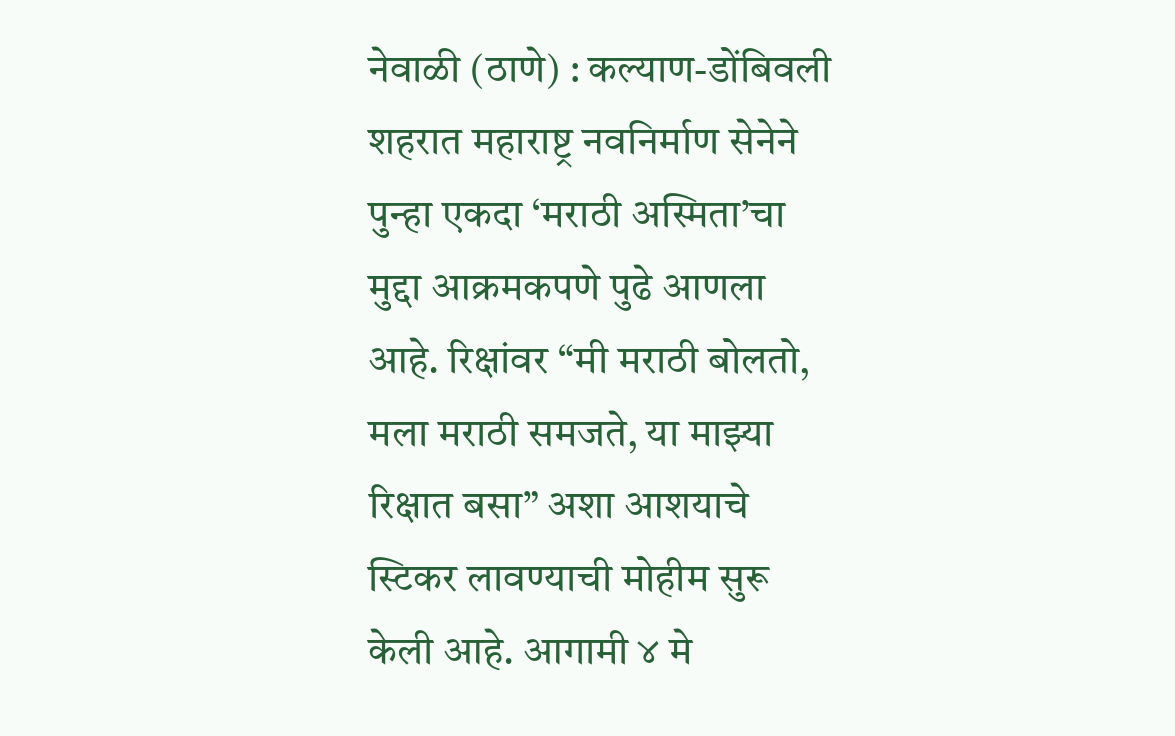नेवाळी (ठाणे) : कल्याण-डोंबिवली शहरात महाराष्ट्र नवनिर्माण सेनेने पुन्हा एकदा ‘मराठी अस्मिता’चा मुद्दा आक्रमकपणे पुढे आणला आहे. रिक्षांवर “मी मराठी बोलतो, मला मराठी समजते, या माझ्या रिक्षात बसा” अशा आशयाचे स्टिकर लावण्याची मोहीम सुरू केली आहे. आगामी ४ मे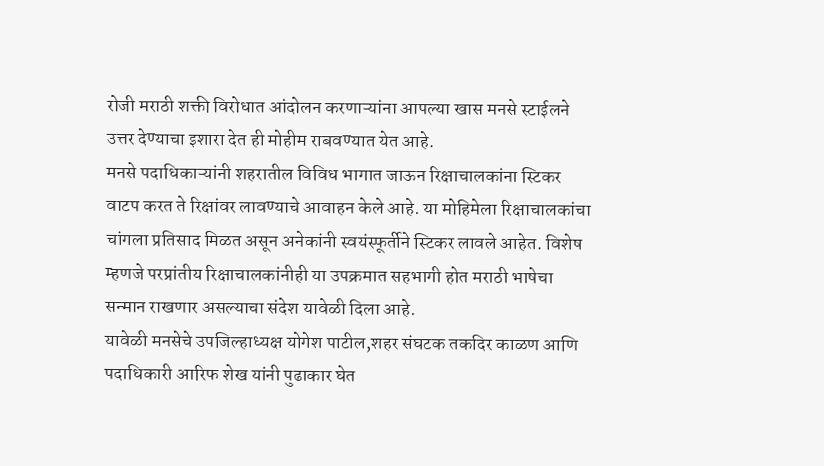रोजी मराठी शक्ती विरोधात आंदोलन करणाऱ्यांना आपल्या खास मनसे स्टाईलने उत्तर देण्याचा इशारा देत ही मोहीम राबवण्यात येत आहे.
मनसे पदाधिकाऱ्यांनी शहरातील विविध भागात जाऊन रिक्षाचालकांना स्टिकर वाटप करत ते रिक्षांवर लावण्याचे आवाहन केले आहे. या मोहिमेला रिक्षाचालकांचा चांगला प्रतिसाद मिळत असून अनेकांनी स्वयंस्फूर्तीने स्टिकर लावले आहेत. विशेष म्हणजे परप्रांतीय रिक्षाचालकांनीही या उपक्रमात सहभागी होत मराठी भाषेचा सन्मान राखणार असल्याचा संदेश यावेळी दिला आहे.
यावेळी मनसेचे उपजिल्हाध्यक्ष योगेश पाटील,शहर संघटक तकदिर काळण आणि पदाधिकारी आरिफ शेख यांनी पुढाकार घेत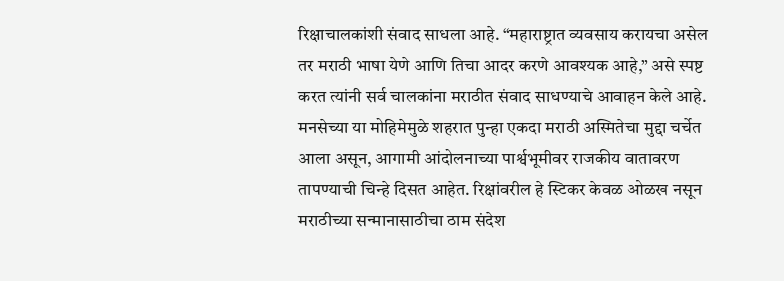रिक्षाचालकांशी संवाद साधला आहे. “महाराष्ट्रात व्यवसाय करायचा असेल तर मराठी भाषा येणे आणि तिचा आदर करणे आवश्यक आहे,” असे स्पष्ट करत त्यांनी सर्व चालकांना मराठीत संवाद साधण्याचे आवाहन केले आहे.
मनसेच्या या मोहिमेमुळे शहरात पुन्हा एकदा मराठी अस्मितेचा मुद्दा चर्चेत आला असून, आगामी आंदोलनाच्या पार्श्वभूमीवर राजकीय वातावरण तापण्याची चिन्हे दिसत आहेत. रिक्षांवरील हे स्टिकर केवळ ओळख नसून मराठीच्या सन्मानासाठीचा ठाम संदेश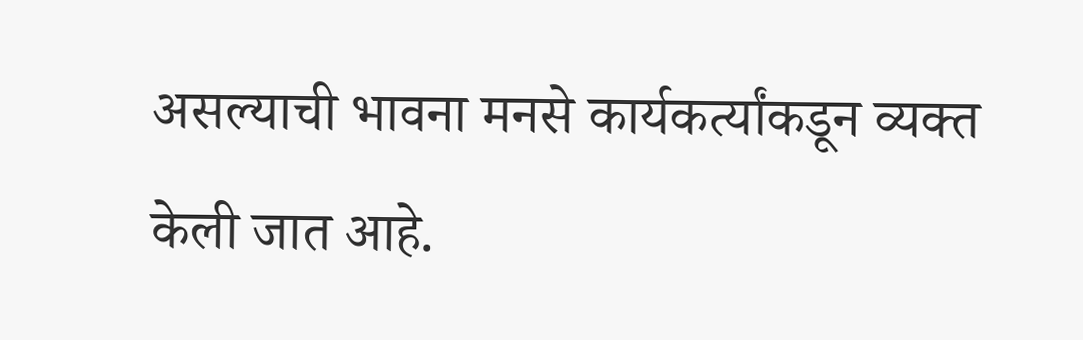असल्याची भावना मनसे कार्यकर्त्यांकडून व्यक्त केली जात आहे.